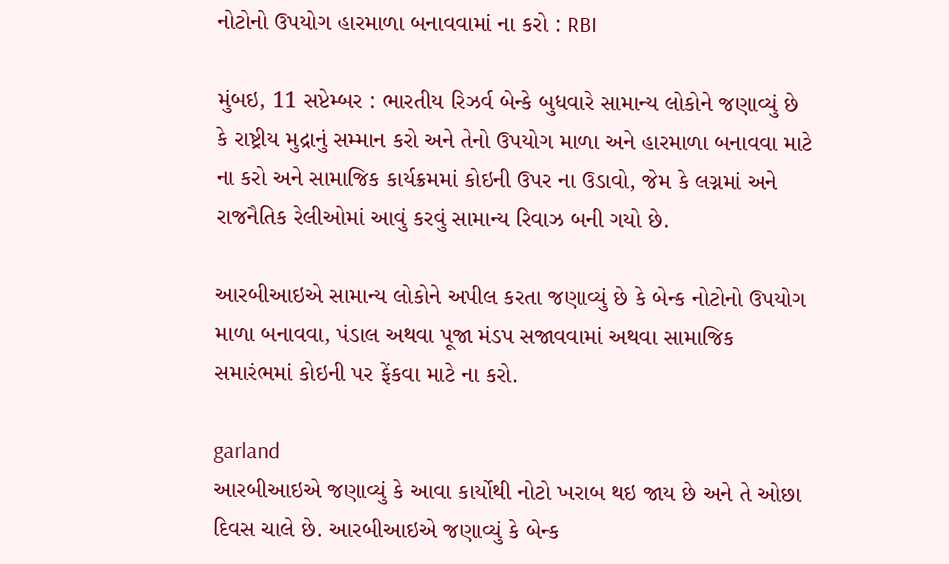નોટોનો ઉપયોગ હારમાળા બનાવવામાં ના કરો : RBI

મુંબઇ, 11 સપ્ટેમ્બર : ભારતીય રિઝર્વ બેન્કે બુધવારે સામાન્ય લોકોને જણાવ્યું છે કે રાષ્ટ્રીય મુદ્રાનું સમ્માન કરો અને તેનો ઉપયોગ માળા અને હારમાળા બનાવવા માટે ના કરો અને સામાજિક કાર્યક્રમમાં કોઇની ઉપર ના ઉડાવો, જેમ કે લગ્નમાં અને રાજનૈતિક રેલીઓમાં આવું કરવું સામાન્ય રિવાઝ બની ગયો છે.

આરબીઆઇએ સામાન્ય લોકોને અપીલ કરતા જણાવ્યું છે કે બેન્ક નોટોનો ઉપયોગ માળા બનાવવા, પંડાલ અથવા પૂજા મંડપ સજાવવામાં અથવા સામાજિક સમારંભમાં કોઇની પર ફેંકવા માટે ના કરો.

garland
આરબીઆઇએ જણાવ્યું કે આવા કાર્યોથી નોટો ખરાબ થઇ જાય છે અને તે ઓછા દિવસ ચાલે છે. આરબીઆઇએ જણાવ્યું કે બેન્ક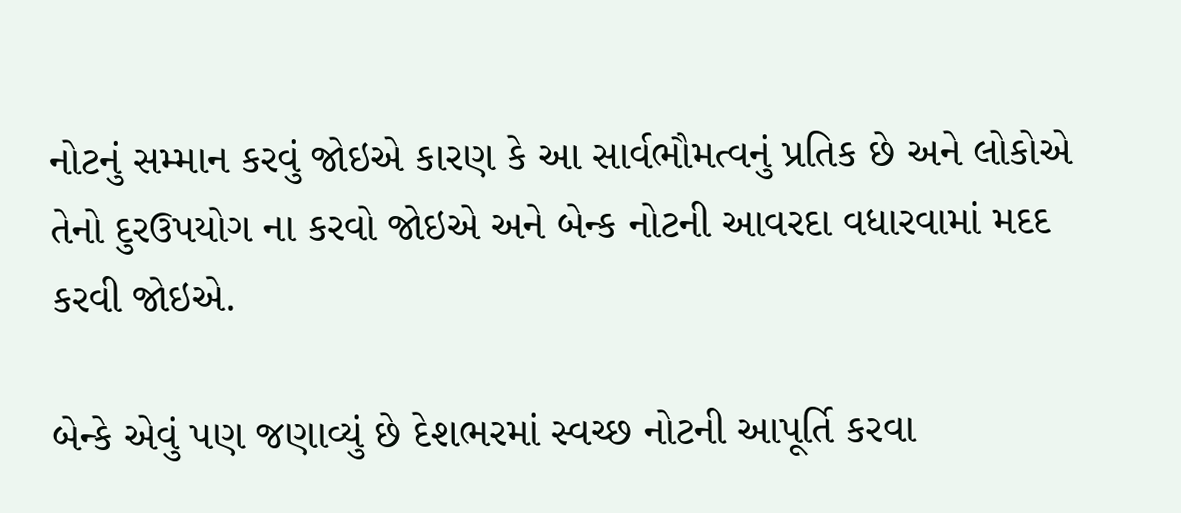નોટનું સમ્માન કરવું જોઇએ કારણ કે આ સાર્વભૌમત્વનું પ્રતિક છે અને લોકોએ તેનો દુરઉપયોગ ના કરવો જોઇએ અને બેન્ક નોટની આવરદા વધારવામાં મદદ કરવી જોઇએ.

બેન્કે એવું પણ જણાવ્યું છે દેશભરમાં સ્વચ્છ નોટની આપૂર્તિ કરવા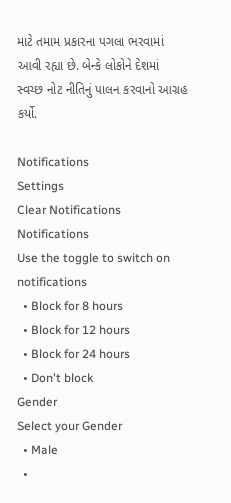માટે તમામ પ્રકારના પગલા ભરવામાં આવી રહ્યા છે. બેન્કે લોકોને દેશમાં સ્વચ્છ નોટ નીતિનું પાલન કરવાનો આગ્રહ કર્યો.

Notifications
Settings
Clear Notifications
Notifications
Use the toggle to switch on notifications
  • Block for 8 hours
  • Block for 12 hours
  • Block for 24 hours
  • Don't block
Gender
Select your Gender
  • Male
  •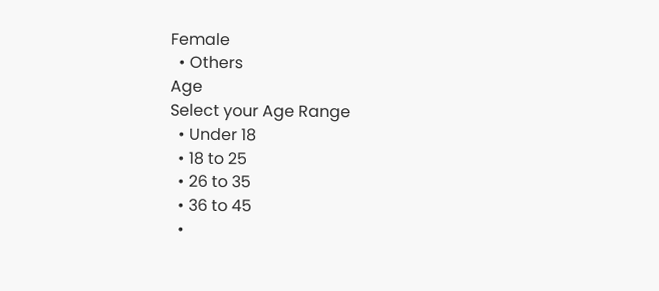Female
  • Others
Age
Select your Age Range
  • Under 18
  • 18 to 25
  • 26 to 35
  • 36 to 45
  •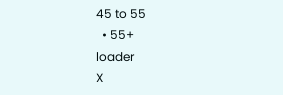45 to 55
  • 55+
loader
X